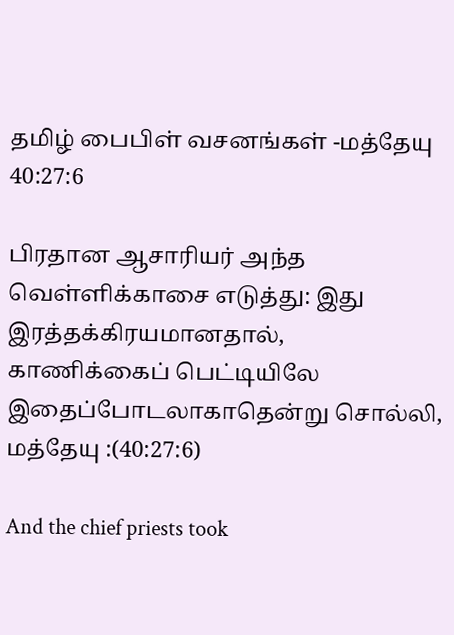தமிழ் பைபிள் வசனங்கள் -மத்தேயு 40:27:6

பிரதான ஆசாரியர் அந்த வெள்ளிக்காசை எடுத்து: இது இரத்தக்கிரயமானதால், காணிக்கைப் பெட்டியிலே இதைப்போடலாகாதென்று சொல்லி,
மத்தேயு :(40:27:6)

And the chief priests took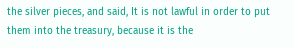the silver pieces, and said, It is not lawful in order to put them into the treasury, because it is the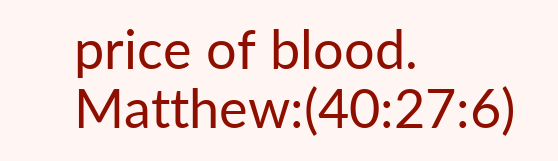price of blood.
Matthew:(40:27:6)